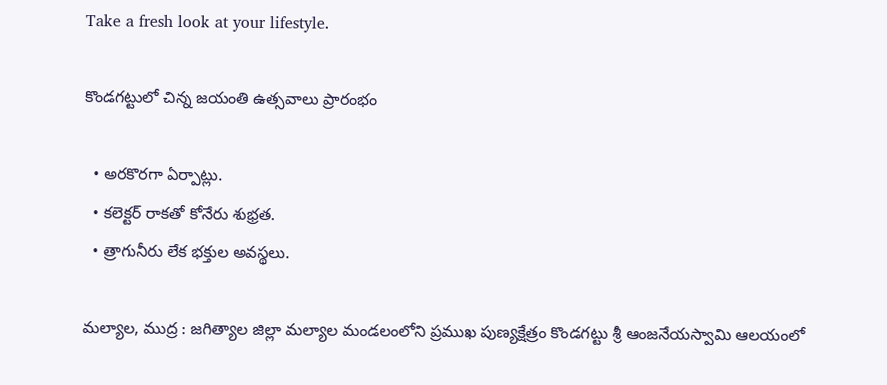Take a fresh look at your lifestyle.

కొండగట్టులో చిన్న జయంతి ఉత్సవాలు ప్రారంభం

  • అరకొరగా ఏర్పాట్లు.
  • కలెక్టర్ రాకతో కోనేరు శుభ్రత.
  • త్రాగునీరు లేక భక్తుల అవస్థలు.

మల్యాల, ముద్ర : జగిత్యాల జిల్లా మల్యాల మండలంలోని ప్రముఖ పుణ్యక్షేత్రం కొండగట్టు శ్రీ ఆంజనేయస్వామి ఆలయంలో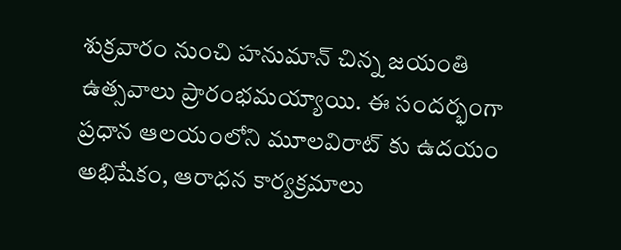శుక్రవారం నుంచి హనుమాన్ చిన్న జయంతి ఉత్సవాలు ప్రారంభమయ్యాయి. ఈ సందర్భంగా ప్రధాన ఆలయంలోని మూలవిరాట్ కు ఉదయం అభిషేకం, ఆరాధన కార్యక్రమాలు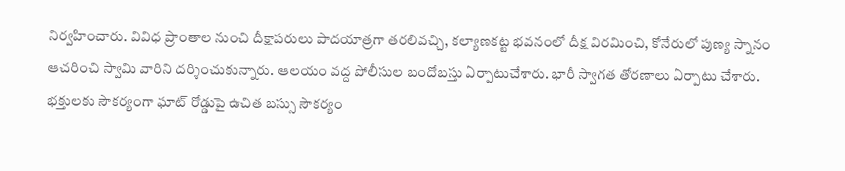నిర్వహించారు. వివిధ ప్రాంతాల నుంచి దీక్షాపరులు పాదయాత్రగా తరలివచ్చి, కల్యాణకట్ట భవనంలో దీక్ష విరమించి, కోనేరులో పుణ్య స్నానం ఆచరించి స్వామి వారిని దర్శించుకున్నారు. ఆలయం వద్ద పోలీసుల బందోబస్తు ఏర్పాటుచేశారు. భారీ స్వాగత తోరణాలు ఏర్పాటు చేశారు. భక్తులకు సౌకర్యంగా ఘాట్ రోడ్డుపై ఉచిత బస్సు సౌకర్యం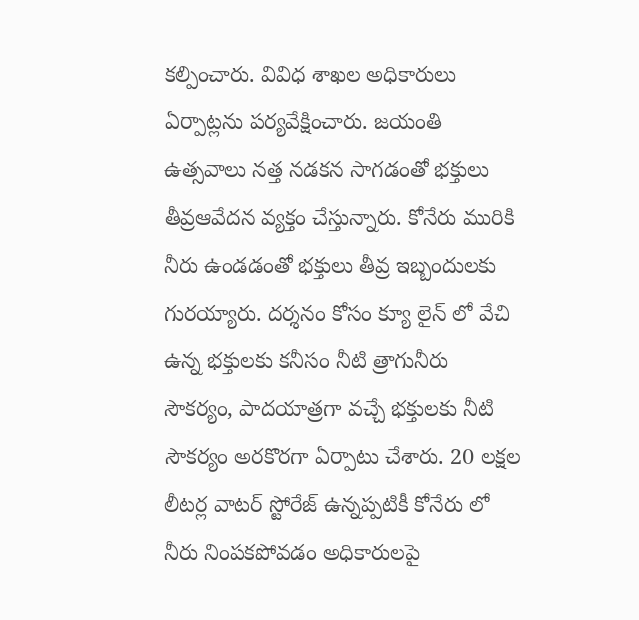కల్పించారు. వివిధ శాఖల అధికారులు ఏర్పాట్లను పర్యవేక్షించారు. జయంతి ఉత్సవాలు నత్త నడకన సాగడంతో భక్తులు తీవ్రఆవేదన వ్యక్తం చేస్తున్నారు. కోనేరు మురికి నీరు ఉండడంతో భక్తులు తీవ్ర ఇబ్బందులకు గురయ్యారు. దర్శనం కోసం క్యూ లైన్ లో వేచి ఉన్న భక్తులకు కనీసం నీటి త్రాగునీరు సౌకర్యం, పాదయాత్రగా వచ్చే భక్తులకు నీటి సౌకర్యం అరకొరగా ఏర్పాటు చేశారు. 20 లక్షల లీటర్ల వాటర్ స్టోరేజ్ ఉన్నప్పటికీ కోనేరు లో నీరు నింపకపోవడం అధికారులపై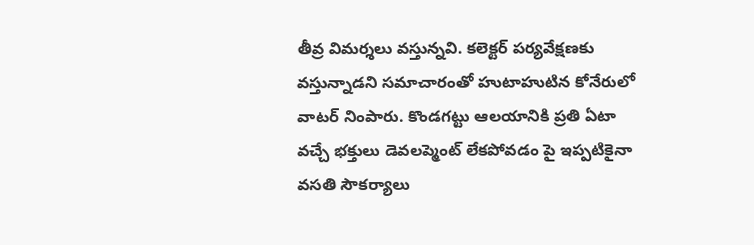తీవ్ర విమర్శలు వస్తున్నవి. కలెక్టర్ పర్యవేక్షణకు వస్తున్నాడని సమాచారంతో హుటాహుటిన కోనేరులో వాటర్ నింపారు. కొండగట్టు ఆలయానికి ప్రతి ఏటా వచ్చే భక్తులు డెవలప్మెంట్ లేకపోవడం పై ఇప్పటికైనా వసతి సౌకర్యాలు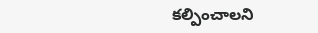కల్పించాలని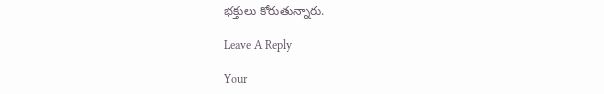భక్తులు కోరుతున్నారు.

Leave A Reply

Your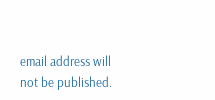email address will not be published.